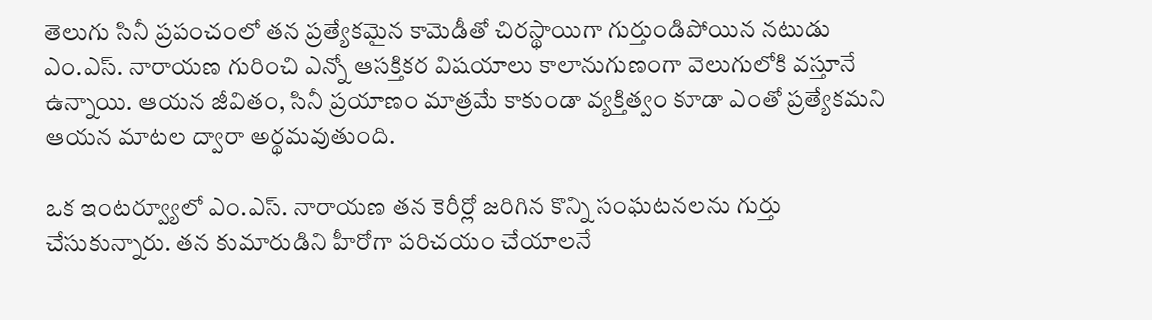తెలుగు సినీ ప్రపంచంలో తన ప్రత్యేకమైన కామెడీతో చిరస్థాయిగా గుర్తుండిపోయిన నటుడు ఎం.ఎస్. నారాయణ గురించి ఎన్నో ఆసక్తికర విషయాలు కాలానుగుణంగా వెలుగులోకి వస్తూనే ఉన్నాయి. ఆయన జీవితం, సినీ ప్రయాణం మాత్రమే కాకుండా వ్యక్తిత్వం కూడా ఎంతో ప్రత్యేకమని ఆయన మాటల ద్వారా అర్థమవుతుంది.

ఒక ఇంటర్వ్యూలో ఎం.ఎస్. నారాయణ తన కెరీర్లో జరిగిన కొన్ని సంఘటనలను గుర్తు చేసుకున్నారు. తన కుమారుడిని హీరోగా పరిచయం చేయాలనే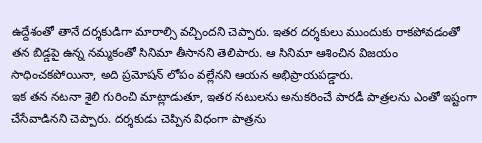ఉద్దేశంతో తానే దర్శకుడిగా మారాల్సి వచ్చిందని చెప్పారు. ఇతర దర్శకులు ముందుకు రాకపోవడంతో తన బిడ్డపై ఉన్న నమ్మకంతో సినిమా తీసానని తెలిపారు. ఆ సినిమా ఆశించిన విజయం సాధించకపోయినా, అది ప్రమోషన్ లోపం వల్లేనని ఆయన అభిప్రాయపడ్డారు.
ఇక తన నటనా శైలి గురించి మాట్లాడుతూ, ఇతర నటులను అనుకరించే పారడీ పాత్రలను ఎంతో ఇష్టంగా చేసేవాడినని చెప్పారు. దర్శకుడు చెప్పిన విధంగా పాత్రను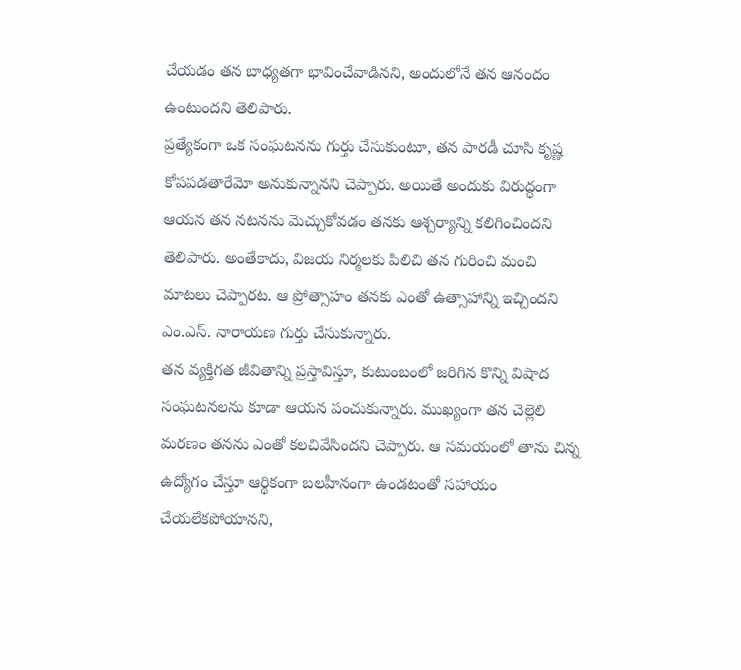చేయడం తన బాధ్యతగా భావించేవాడినని, అందులోనే తన ఆనందం ఉంటుందని తెలిపారు.
ప్రత్యేకంగా ఒక సంఘటనను గుర్తు చేసుకుంటూ, తన పారడీ చూసి కృష్ణ కోపపడతారేమో అనుకున్నానని చెప్పారు. అయితే అందుకు విరుద్ధంగా ఆయన తన నటనను మెచ్చుకోవడం తనకు ఆశ్చర్యాన్ని కలిగించిందని తెలిపారు. అంతేకాదు, విజయ నిర్మలకు పిలిచి తన గురించి మంచి మాటలు చెప్పారట. ఆ ప్రోత్సాహం తనకు ఎంతో ఉత్సాహాన్ని ఇచ్చిందని ఎం.ఎస్. నారాయణ గుర్తు చేసుకున్నారు.
తన వ్యక్తిగత జీవితాన్ని ప్రస్తావిస్తూ, కుటుంబంలో జరిగిన కొన్ని విషాద సంఘటనలను కూడా ఆయన పంచుకున్నారు. ముఖ్యంగా తన చెల్లెలి మరణం తనను ఎంతో కలచివేసిందని చెప్పారు. ఆ సమయంలో తాను చిన్న ఉద్యోగం చేస్తూ ఆర్థికంగా బలహీనంగా ఉండటంతో సహాయం చేయలేకపోయానని,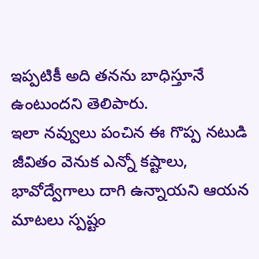ఇప్పటికీ అది తనను బాధిస్తూనే ఉంటుందని తెలిపారు.
ఇలా నవ్వులు పంచిన ఈ గొప్ప నటుడి జీవితం వెనుక ఎన్నో కష్టాలు, భావోద్వేగాలు దాగి ఉన్నాయని ఆయన మాటలు స్పష్టం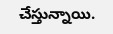చేస్తున్నాయి.